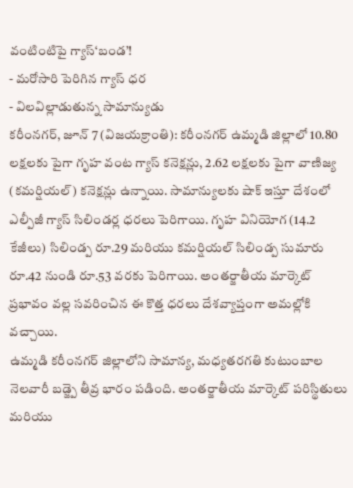వంటింటిపై గ్యాస్‘బండ’!
- మరోసారి పెరిగిన గ్యాస్ ధర
- విలవిల్లాడుతున్న సామాన్యుడు
కరీంనగర్, జూన్ 7 (విజయక్రాంతి): కరీంనగర్ ఉమ్మడి జిల్లాలో 10.80 లక్షలకు పైగా గృహ వంట గ్యాస్ కనెక్షన్లు, 2.62 లక్షలకు పైగా వాణిజ్య (కమర్షియల్) కనెక్షన్లు ఉన్నాయి. సామాన్యులకు షాక్ ఇస్తూ దేశంలో ఎల్పీజీ గ్యాస్ సిలిండర్ల ధరలు పెరిగాయి. గృహ వినియోగ (14.2 కేజీలు) సిలిండ్ప రూ.29 మరియు కమర్షియల్ సిలిండ్ప సుమారు రూ.42 నుండి రూ.53 వరకు పెరిగాయి. అంతర్జాతీయ మార్కెట్ ప్రభావం వల్ల సవరించిన ఈ కొత్త ధరలు దేశవ్యాప్తంగా అమల్లోకి వచ్చాయి.
ఉమ్మడి కరీంనగర్ జిల్లాలోని సామాన్య, మధ్యతరగతి కుటుంబాల నెలవారీ బడ్జ్పె తీవ్ర భారం పడింది. అంతర్జాతీయ మార్కెట్ పరిస్థితులు మరియు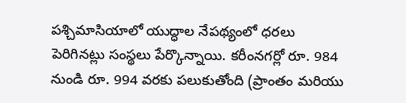పశ్చిమాసియాలో యుద్ధాల నేపథ్యంలో ధరలు పెరిగినట్లు సంస్థలు పేర్కొన్నాయి. కరీంనగర్లో రూ. 984 నుండి రూ. 994 వరకు పలుకుతోంది (ప్రాంతం మరియు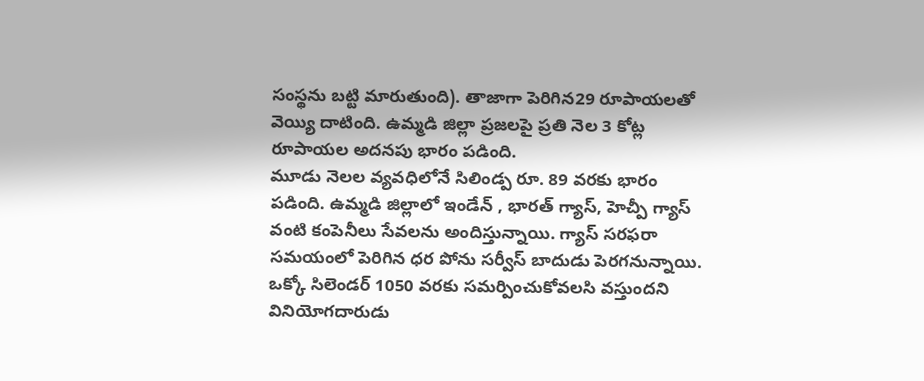సంస్థను బట్టి మారుతుంది). తాజాగా పెరిగిన29 రూపాయలతో వెయ్యి దాటింది. ఉమ్మడి జిల్లా ప్రజలపై ప్రతి నెల 3 కోట్ల రూపాయల అదనపు భారం పడింది.
మూడు నెలల వ్యవధిలోనే సిలిండ్ప రూ. 89 వరకు భారం పడింది. ఉమ్మడి జిల్లాలో ఇండేన్ , భారత్ గ్యాస్, హెచ్పీ గ్యాస్ వంటి కంపెనీలు సేవలను అందిస్తున్నాయి. గ్యాస్ సరఫరా సమయంలో పెరిగిన ధర పోను సర్వీస్ బాదుడు పెరగనున్నాయి.
ఒక్కో సిలెండర్ 1050 వరకు సమర్పించుకోవలసి వస్తుందని వినియోగదారుడు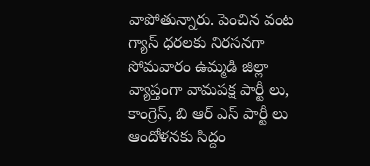వాపోతున్నారు. పెంచిన వంట గ్యాస్ ధరలకు నిరసనగా సోమవారం ఉమ్మడి జిల్లా వ్యాప్తంగా వామపక్ష పార్టీ లు, కాంగ్రెస్, బి ఆర్ ఎస్ పార్టీ లు ఆందోళనకు సిద్దం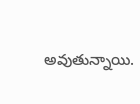అవుతున్నాయి.